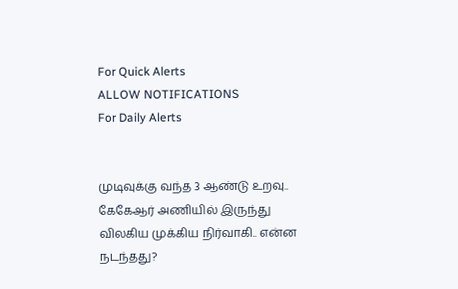For Quick Alerts
ALLOW NOTIFICATIONS
For Daily Alerts


முடிவுக்கு வந்த 3 ஆண்டு உறவு.. கேகேஆர் அணியில் இருந்து விலகிய முக்கிய நிர்வாகி.. என்ன நடந்தது?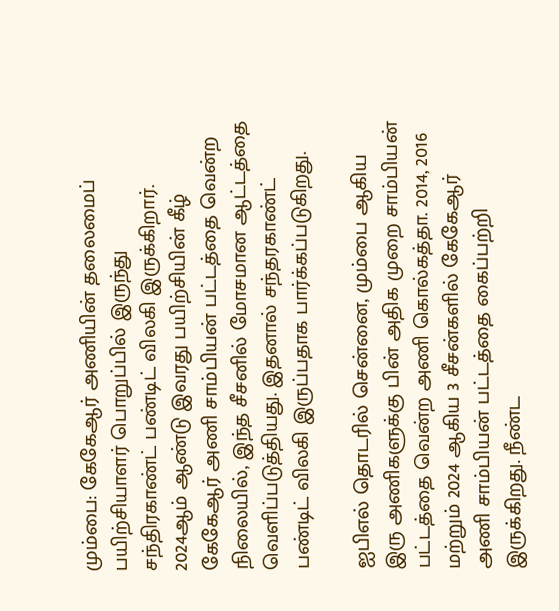மும்பை: கேகேஆர் அணியின் தலைமைப் பயிற்சியாளர் பொறுப்பில் இருந்து சந்திரகாண்ட் பண்டிட் விலகி இருக்கிறார். 2024ஆம் ஆண்டு இவரது பயிற்சியின் கீழ் கேகேஆர் அணி சாம்பியன் பட்டத்தை வென்ற நிலையில், இந்த சீசனில் மோசமான ஆட்டத்தை வெளிப்படுத்தியது. இதனால் சந்தரகாண்ட் பண்டிட் விலகி இருப்பதாக பார்க்கப்படுகிறது.

ஐபிஎல் தொடரில் சென்னை, மும்பை ஆகிய இரு அணிகளுக்கு பின் அதிக முறை சாம்பியன் பட்டத்தை வென்ற அணி கொல்கத்தா. 2014, 2016 மற்றும் 2024 ஆகிய 3 சீசன்களில் கேகேஆர் அணி சாம்பியன் பட்டத்தை கைப்பற்றி இருக்கிறது. நீண்ட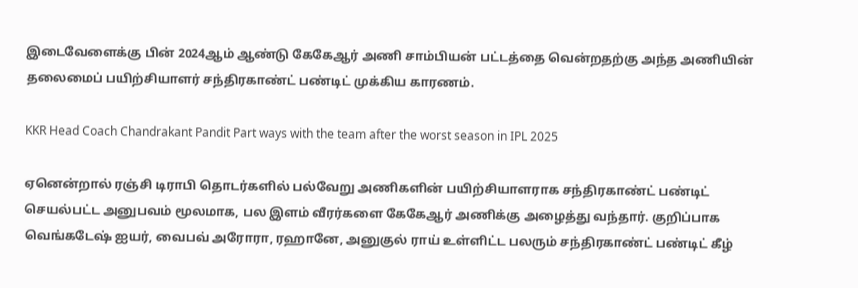இடைவேளைக்கு பின் 2024ஆம் ஆண்டு கேகேஆர் அணி சாம்பியன் பட்டத்தை வென்றதற்கு அந்த அணியின் தலைமைப் பயிற்சியாளர் சந்திரகாண்ட் பண்டிட் முக்கிய காரணம்.

KKR Head Coach Chandrakant Pandit Part ways with the team after the worst season in IPL 2025

ஏனென்றால் ரஞ்சி டிராபி தொடர்களில் பல்வேறு அணிகளின் பயிற்சியாளராக சந்திரகாண்ட் பண்டிட் செயல்பட்ட அனுபவம் மூலமாக, பல இளம் வீரர்களை கேகேஆர் அணிக்கு அழைத்து வந்தார். குறிப்பாக வெங்கடேஷ் ஐயர், வைபவ் அரோரா, ரஹானே, அனுகுல் ராய் உள்ளிட்ட பலரும் சந்திரகாண்ட் பண்டிட் கீழ்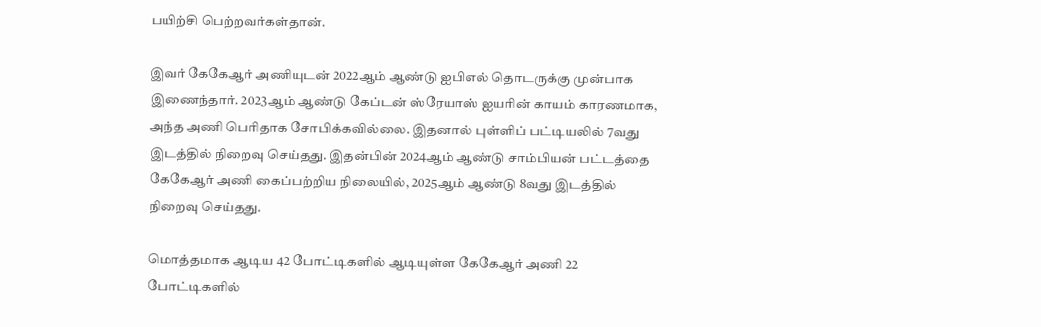பயிற்சி பெற்றவர்கள்தான்.

இவர் கேகேஆர் அணியுடன் 2022ஆம் ஆண்டு ஐபிஎல் தொடருக்கு முன்பாக இணைந்தார். 2023ஆம் ஆண்டு கேப்டன் ஸ்ரேயாஸ் ஐயரின் காயம் காரணமாக, அந்த அணி பெரிதாக சோபிக்கவில்லை. இதனால் புள்ளிப் பட்டியலில் 7வது இடத்தில் நிறைவு செய்தது. இதன்பின் 2024ஆம் ஆண்டு சாம்பியன் பட்டத்தை கேகேஆர் அணி கைப்பற்றிய நிலையில், 2025ஆம் ஆண்டு 8வது இடத்தில் நிறைவு செய்தது.

மொத்தமாக ஆடிய 42 போட்டிகளில் ஆடியுள்ள கேகேஆர் அணி 22 போட்டிகளில்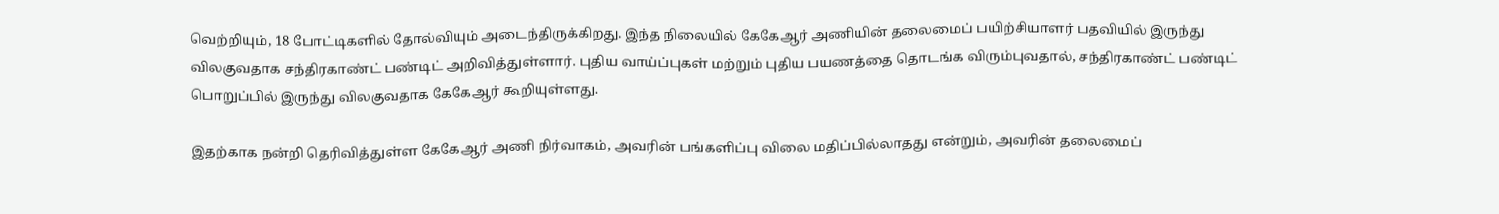வெற்றியும், 18 போட்டிகளில் தோல்வியும் அடைந்திருக்கிறது. இந்த நிலையில் கேகேஆர் அணியின் தலைமைப் பயிற்சியாளர் பதவியில் இருந்து விலகுவதாக சந்திரகாண்ட் பண்டிட் அறிவித்துள்ளார். புதிய வாய்ப்புகள் மற்றும் புதிய பயணத்தை தொடங்க விரும்புவதால், சந்திரகாண்ட் பண்டிட் பொறுப்பில் இருந்து விலகுவதாக கேகேஆர் கூறியுள்ளது.

இதற்காக நன்றி தெரிவித்துள்ள கேகேஆர் அணி நிர்வாகம், அவரின் பங்களிப்பு விலை மதிப்பில்லாதது என்றும், அவரின் தலைமைப்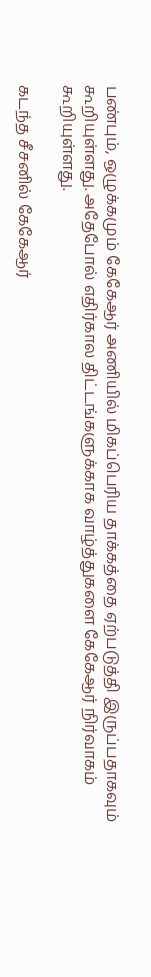பண்பும், ஒழுக்கமும் கேகேஆர் அணியில் மிகப்பெரிய தாக்கத்தை ஏற்படுத்தி இருப்பதாகவும் கூறியுள்ளது. அதேபோல் எதிர்கால திட்டங்களுக்காக வாழ்த்துகளை கேகேஆர் நிர்வாகம் கூறியுள்ளது.

கடந்த சீசனில் கேகேஆர்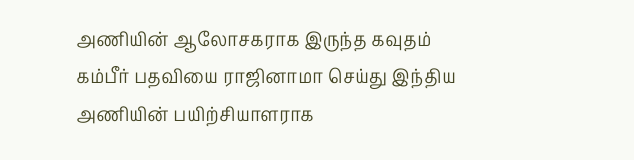அணியின் ஆலோசகராக இருந்த கவுதம் கம்பீர் பதவியை ராஜினாமா செய்து இந்திய அணியின் பயிற்சியாளராக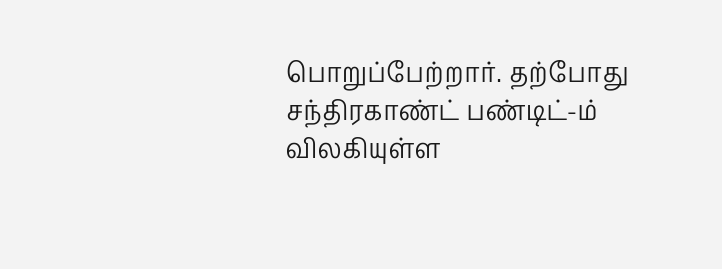பொறுப்பேற்றார். தற்போது சந்திரகாண்ட் பண்டிட்-ம் விலகியுள்ள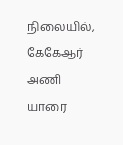நிலையில், கேகேஆர் அணி யாரை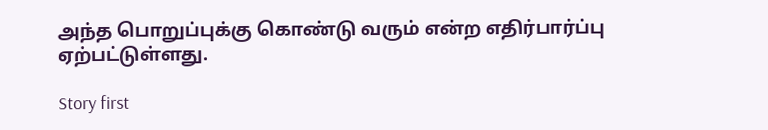அந்த பொறுப்புக்கு கொண்டு வரும் என்ற எதிர்பார்ப்பு ஏற்பட்டுள்ளது.

Story first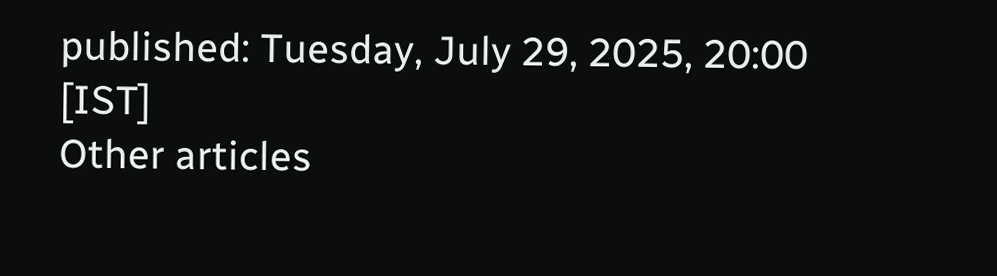published: Tuesday, July 29, 2025, 20:00 [IST]
Other articles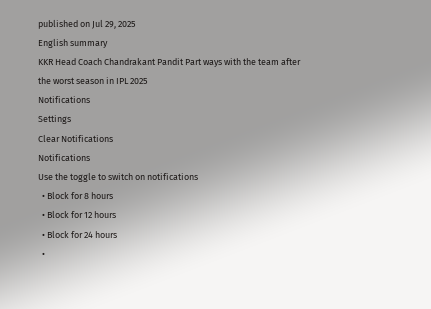published on Jul 29, 2025
English summary
KKR Head Coach Chandrakant Pandit Part ways with the team after the worst season in IPL 2025
Notifications
Settings
Clear Notifications
Notifications
Use the toggle to switch on notifications
  • Block for 8 hours
  • Block for 12 hours
  • Block for 24 hours
  •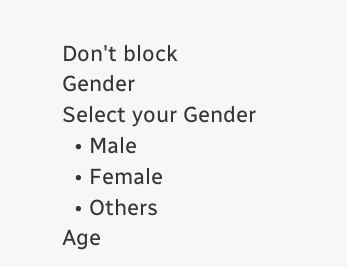Don't block
Gender
Select your Gender
  • Male
  • Female
  • Others
Age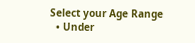Select your Age Range
  • Under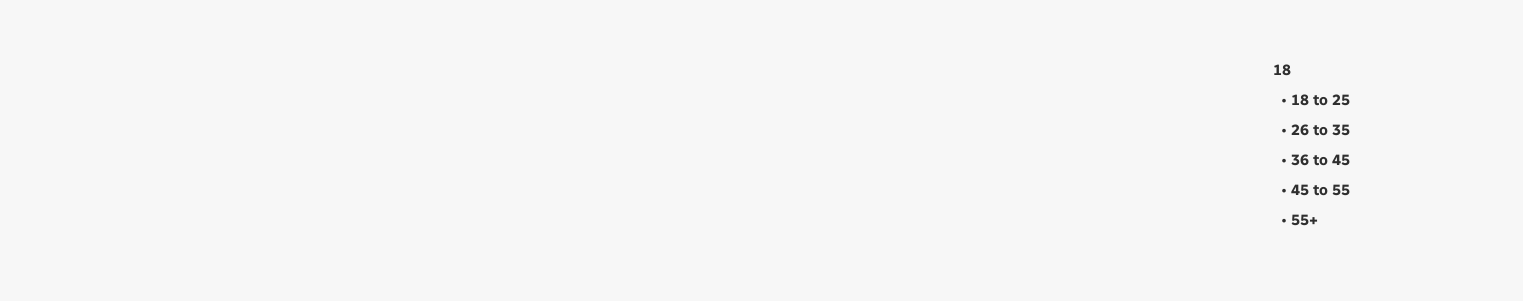18
  • 18 to 25
  • 26 to 35
  • 36 to 45
  • 45 to 55
  • 55+